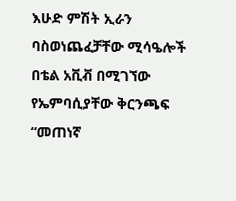እሁድ ምሽት ኢራን ባስወነጨፈቻቸው ሚሳዔሎች በቴል አቪቭ በሚገኘው የኤምባሲያቸው ቅርንጫፍ “መጠነኛ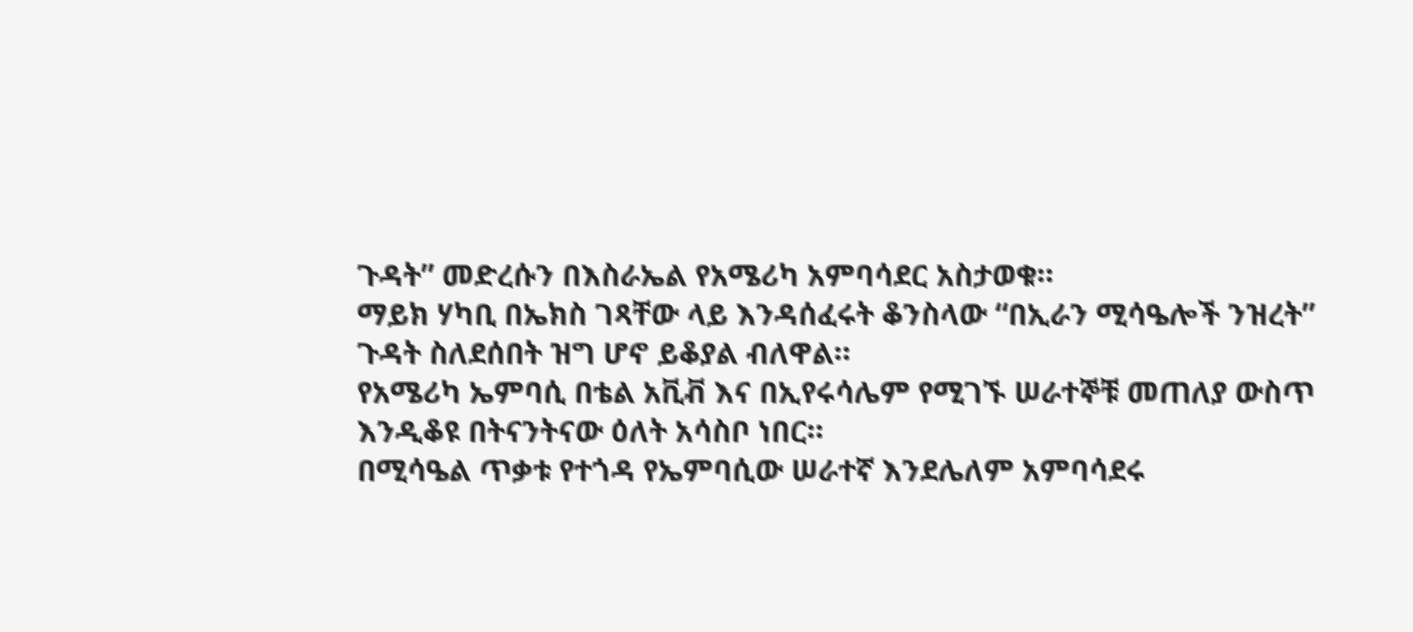ጉዳት” መድረሱን በእስራኤል የአሜሪካ አምባሳደር አስታወቁ።
ማይክ ሃካቢ በኤክስ ገጻቸው ላይ እንዳሰፈሩት ቆንስላው “በኢራን ሚሳዔሎች ንዝረት” ጉዳት ስለደሰበት ዝግ ሆኖ ይቆያል ብለዋል።
የአሜሪካ ኤምባሲ በቴል አቪቭ እና በኢየሩሳሌም የሚገኙ ሠራተኞቹ መጠለያ ውስጥ እንዲቆዩ በትናንትናው ዕለት አሳስቦ ነበር።
በሚሳዔል ጥቃቱ የተጎዳ የኤምባሲው ሠራተኛ እንደሌለም አምባሳደሩ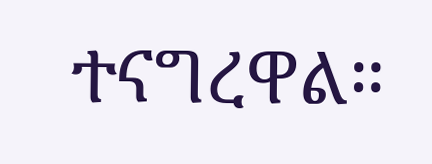ተናግረዋል።